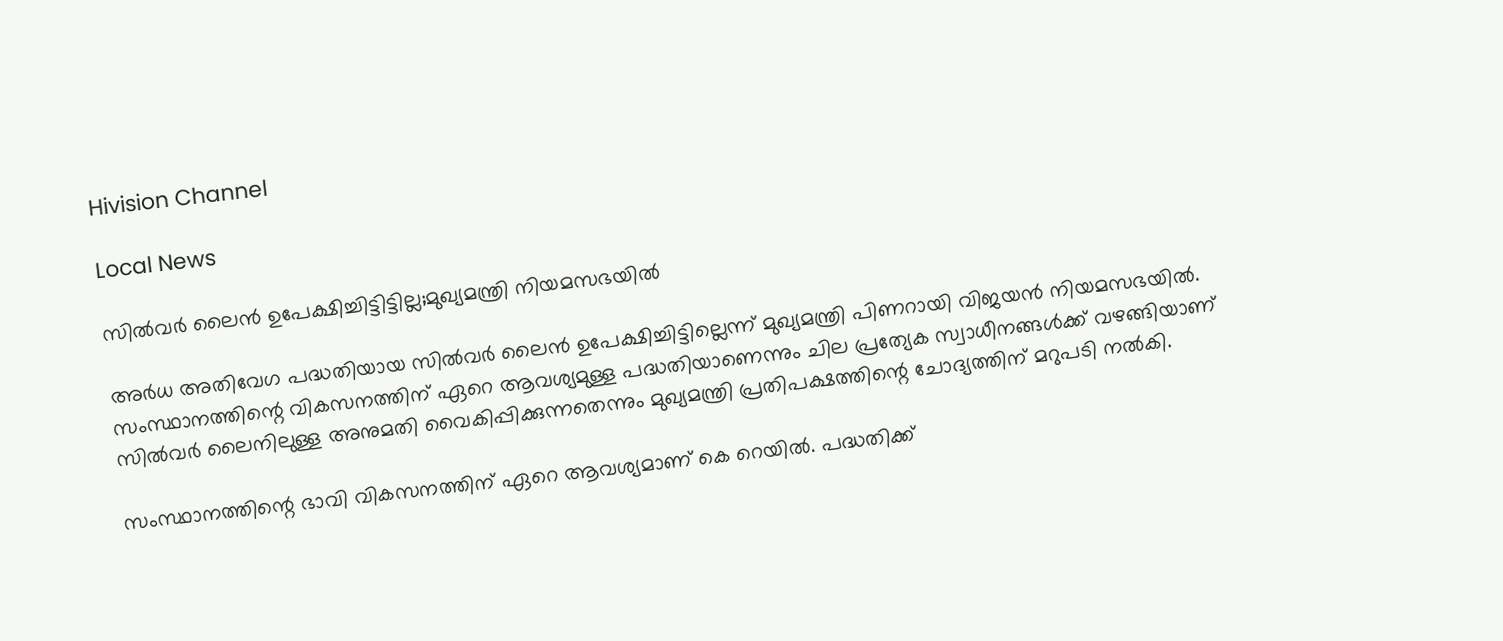Hivision Channel

Local News

സില്‍വര്‍ ലൈന്‍ ഉപേക്ഷിച്ചിട്ടിട്ടില്ല;മുഖ്യമന്ത്രി നിയമസഭയില്‍

അര്‍ധ അതിവേഗ പദ്ധതിയായ സില്‍വര്‍ ലൈന്‍ ഉപേക്ഷിച്ചിട്ടില്ലെന്ന് മുഖ്യമന്ത്രി പിണറായി വിജയന്‍ നിയമസഭയില്‍. സംസ്ഥാനത്തിന്റെ വികസനത്തിന് ഏറെ ആവശ്യമുള്ള പദ്ധതിയാണെന്നും ചില പ്രത്യേക സ്വാധീനങ്ങള്‍ക്ക് വഴങ്ങിയാണ് സില്‍വര്‍ ലൈനിലുള്ള അനുമതി വൈകിപ്പിക്കുന്നതെന്നും മുഖ്യമന്ത്രി പ്രതിപക്ഷത്തിന്റെ ചോദ്യത്തിന് മറുപടി നല്‍കി.

സംസ്ഥാനത്തിന്റെ ഭാവി വികസനത്തിന് ഏറെ ആവശ്യമാണ് കെ റെയില്‍. പദ്ധതിക്ക്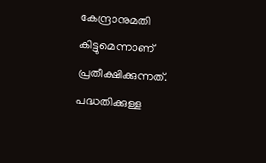കേന്ദ്രാനുമതി കിട്ടുമെന്നാണ് പ്രതീക്ഷിക്കുന്നത്. പദ്ധതിക്കുള്ള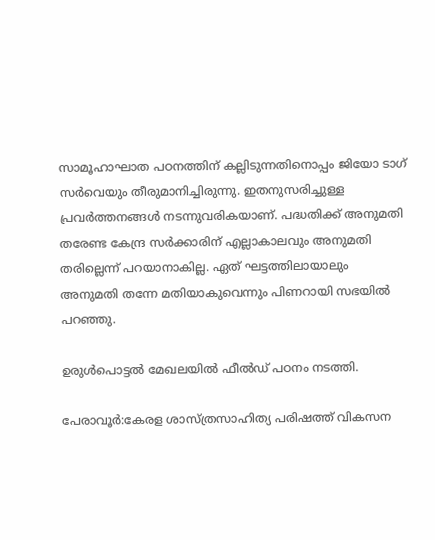സാമൂഹാഘാത പഠനത്തിന് കല്ലിടുന്നതിനൊപ്പം ജിയോ ടാഗ് സര്‍വെയും തീരുമാനിച്ചിരുന്നു. ഇതനുസരിച്ചുള്ള പ്രവര്‍ത്തനങ്ങള്‍ നടന്നുവരികയാണ്. പദ്ധതിക്ക് അനുമതി തരേണ്ട കേന്ദ്ര സര്‍ക്കാരിന് എല്ലാകാലവും അനുമതി തരില്ലെന്ന് പറയാനാകില്ല. ഏത് ഘട്ടത്തിലായാലും അനുമതി തന്നേ മതിയാകുവെന്നും പിണറായി സഭയില്‍ പറഞ്ഞു.

ഉരുള്‍പൊട്ടല്‍ മേഖലയില്‍ ഫീല്‍ഡ് പഠനം നടത്തി.

പേരാവൂര്‍:കേരള ശാസ്ത്രസാഹിത്യ പരിഷത്ത് വികസന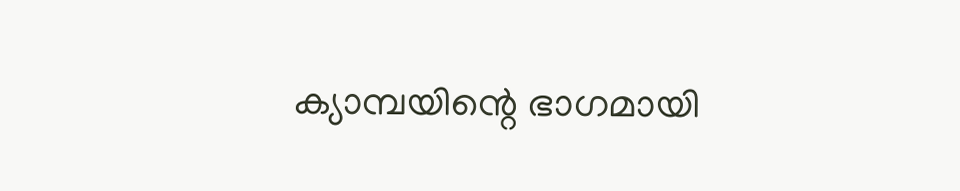ക്യാമ്പയിന്റെ ഭാഗമായി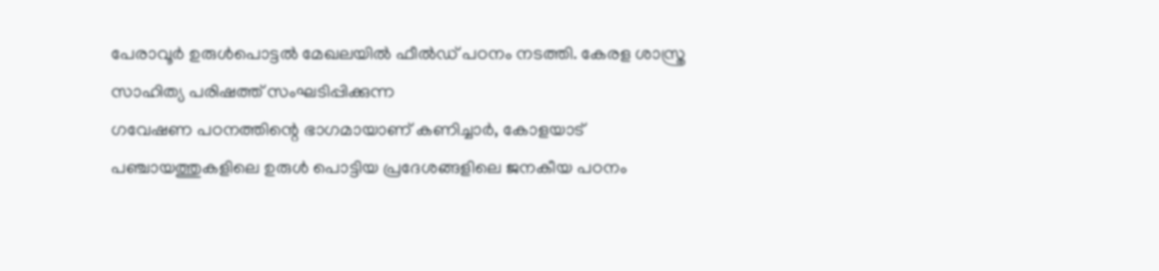പേരാവൂര്‍ ഉരുള്‍പൊട്ടല്‍ മേഖലയില്‍ ഫീല്‍ഡ് പഠനം നടത്തി. കേരള ശാസ്ത്ര സാഹിത്യ പരിഷത്ത് സംഘടിപ്പിക്കുന്ന
ഗവേഷണ പഠനത്തിന്റെ ഭാഗമായാണ് കണിച്ചാര്‍, കോളയാട് പഞ്ചായത്തുകളിലെ ഉരുള്‍ പൊട്ടിയ പ്രദേശങ്ങളിലെ ജനകീയ പഠനം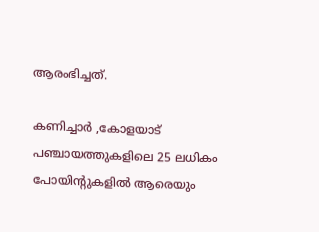ആരംഭിച്ചത്.

കണിച്ചാര്‍ ,കോളയാട് പഞ്ചായത്തുകളിലെ 25 ലധികം പോയിന്റുകളില്‍ ആരെയും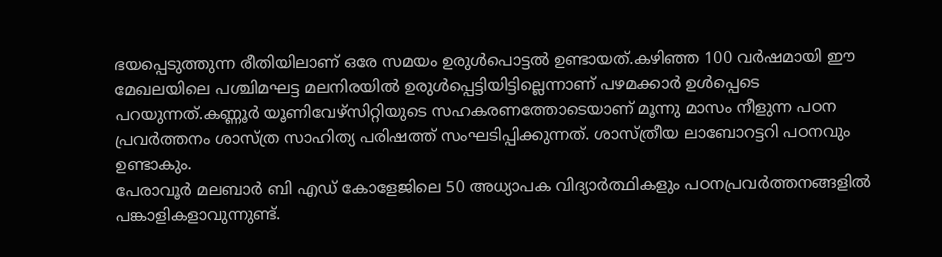ഭയപ്പെടുത്തുന്ന രീതിയിലാണ് ഒരേ സമയം ഉരുള്‍പൊട്ടല്‍ ഉണ്ടായത്.കഴിഞ്ഞ 100 വര്‍ഷമായി ഈ മേഖലയിലെ പശ്ചിമഘട്ട മലനിരയില്‍ ഉരുള്‍പ്പെട്ടിയിട്ടില്ലെന്നാണ് പഴമക്കാര്‍ ഉള്‍പ്പെടെ പറയുന്നത്.കണ്ണൂര്‍ യൂണിവേഴ്‌സിറ്റിയുടെ സഹകരണത്തോടെയാണ് മൂന്നു മാസം നീളുന്ന പഠന പ്രവര്‍ത്തനം ശാസ്ത്ര സാഹിത്യ പരിഷത്ത് സംഘടിപ്പിക്കുന്നത്. ശാസ്ത്രീയ ലാബോറട്ടറി പഠനവും ഉണ്ടാകും.
പേരാവൂര്‍ മലബാര്‍ ബി എഡ് കോളേജിലെ 50 അധ്യാപക വിദ്യാര്‍ത്ഥികളും പഠനപ്രവര്‍ത്തനങ്ങളില്‍ പങ്കാളികളാവുന്നുണ്ട്.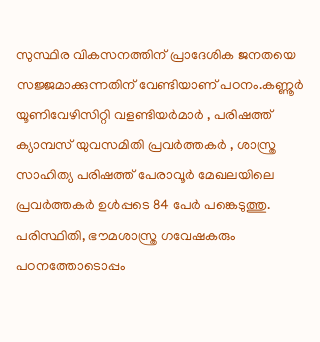സുസ്ഥിര വികസനത്തിന് പ്രാദേശിക ജനതയെ സജ്ജമാക്കുന്നതിന് വേണ്ടിയാണ് പഠനം.കണ്ണൂര്‍ യൂണിവേഴിസിറ്റി വളണ്ടിയര്‍മാര്‍ , പരിഷത്ത് ക്യാമ്പസ് യുവസമിതി പ്രവര്‍ത്തകര്‍ , ശാസ്ത്ര സാഹിത്യ പരിഷത്ത് പേരാവൂര്‍ മേഖലയിലെ പ്രവര്‍ത്തകര്‍ ഉള്‍പ്പടെ 84 പേര്‍ പങ്കെടുത്തു. പരിസ്ഥിതി, ഭൗമശാസ്ത്ര ഗവേഷകരും പഠനത്തോടൊപ്പം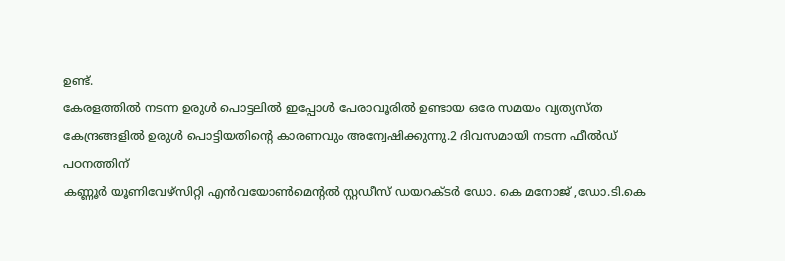ഉണ്ട്.
കേരളത്തില്‍ നടന്ന ഉരുള്‍ പൊട്ടലില്‍ ഇപ്പോള്‍ പേരാവൂരില്‍ ഉണ്ടായ ഒരേ സമയം വ്യത്യസ്ത കേന്ദ്രങ്ങളില്‍ ഉരുള്‍ പൊട്ടിയതിന്റെ കാരണവും അന്വേഷിക്കുന്നു.2 ദിവസമായി നടന്ന ഫീല്‍ഡ് പഠനത്തിന്
കണ്ണൂര്‍ യൂണിവേഴ്‌സിറ്റി എന്‍വയോണ്‍മെന്റല്‍ സ്റ്റഡീസ് ഡയറക്ടര്‍ ഡോ. കെ മനോജ് ,ഡോ.ടി.കെ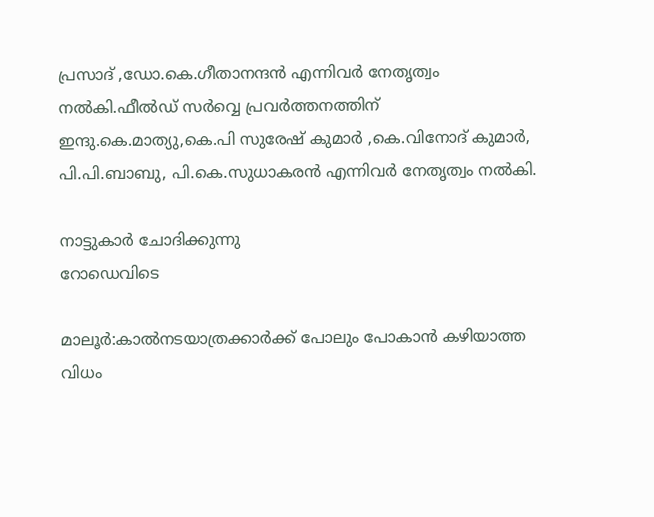പ്രസാദ് ,ഡോ.കെ.ഗീതാനന്ദന്‍ എന്നിവര്‍ നേതൃത്വം നല്‍കി.ഫീല്‍ഡ് സര്‍വ്വെ പ്രവര്‍ത്തനത്തിന്
ഇന്ദു.കെ.മാത്യു,കെ.പി സുരേഷ് കുമാര്‍ ,കെ.വിനോദ് കുമാര്‍, പി.പി.ബാബു, പി.കെ.സുധാകരന്‍ എന്നിവര്‍ നേതൃത്വം നല്‍കി.

നാട്ടുകാർ ചോദിക്കുന്നു
റോഡെവിടെ

മാലൂർ:കാൽനടയാത്രക്കാർക്ക് പോലും പോകാൻ കഴിയാത്ത വിധം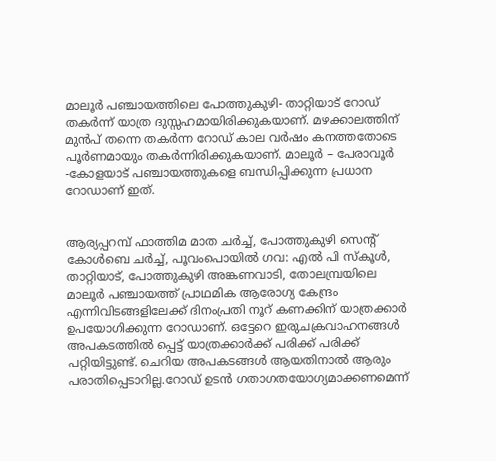മാലൂർ പഞ്ചായത്തിലെ പോത്തുകുഴി- താറ്റിയാട് റോഡ് തകർന്ന് യാത്ര ദുസ്സഹമായിരിക്കുകയാണ്. മഴക്കാലത്തിന് മുൻപ് തന്നെ തകർന്ന റോഡ് കാല വർഷം കനത്തതോടെ പൂർണമായും തകർന്നിരിക്കുകയാണ്. മാലൂർ – പേരാവൂർ -കോളയാട് പഞ്ചായത്തുകളെ ബന്ധിപ്പിക്കുന്ന പ്രധാന റോഡാണ് ഇത്.


ആര്യപ്പറമ്പ് ഫാത്തിമ മാത ചർച്ച്, പോത്തുകുഴി സെൻ്റ് കോൾബെ ചർച്ച്, പൂവംപൊയിൽ ഗവ: എൽ പി സ്കൂൾ, താറ്റിയാട്, പോത്തുകുഴി അങ്കണവാടി, തോലമ്പ്രയിലെ മാലൂർ പഞ്ചായത്ത് പ്രാഥമിക ആരോഗ്യ കേന്ദ്രം എന്നിവിടങ്ങളിലേക്ക് ദിനംപ്രതി നൂറ് കണക്കിന് യാത്രക്കാർ ഉപയോഗിക്കുന്ന റോഡാണ്. ഒട്ടേറെ ഇരുചക്രവാഹനങ്ങൾ അപകടത്തിൽ പ്പെട്ട് യാത്രക്കാർക്ക് പരിക്ക് പരിക്ക് പറ്റിയിട്ടുണ്ട്. ചെറിയ അപകടങ്ങൾ ആയതിനാൽ ആരും പരാതിപ്പെടാറില്ല.റോഡ് ഉടൻ ഗതാഗതയോഗ്യമാക്കണമെന്ന്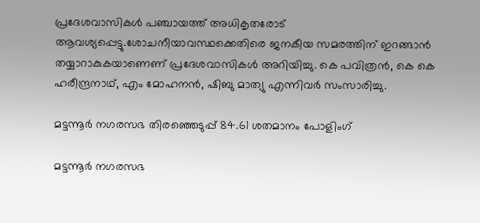പ്രദേശവാസികൾ പഞ്ചായത്ത് അധികൃതരോട് ആവശ്യപ്പെട്ടു.ശോചനീയാവസ്ഥക്കെതിരെ ജനകീയ സമരത്തിന് ഇറങ്ങാൻ തയ്യാറാകുകയാണെണ് പ്രദേശവാസികൾ അറിയിച്ചു. കെ പവിത്രൻ, കെ കെ ഹരീന്ദ്രനാഥ്, എം മോഹനൻ, ഷിബു മാത്യു എന്നിവർ സംസാരിച്ചു.

മട്ടന്നൂർ നഗരസഭ തിരഞ്ഞെടുപ്പ് 84.61 ശതമാനം പോളിംഗ്

മട്ടന്നൂർ നഗരസഭ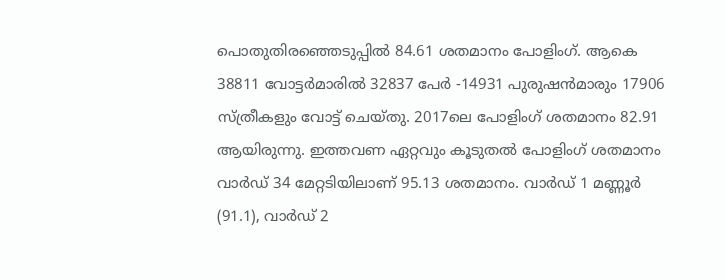പൊതുതിരഞ്ഞെടുപ്പിൽ 84.61 ശതമാനം പോളിംഗ്. ആകെ 38811 വോട്ടർമാരിൽ 32837 പേർ -14931 പുരുഷൻമാരും 17906 സ്ത്രീകളും വോട്ട് ചെയ്തു. 2017ലെ പോളിംഗ് ശതമാനം 82.91 ആയിരുന്നു. ഇത്തവണ ഏറ്റവും കൂടുതൽ പോളിംഗ് ശതമാനം വാർഡ് 34 മേറ്റടിയിലാണ് 95.13 ശതമാനം. വാർഡ് 1 മണ്ണൂർ (91.1), വാർഡ് 2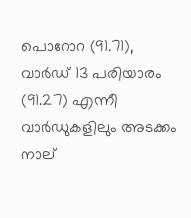പൊറോറ (91.71), വാർഡ് 13 പരിയാരം (91.27) എന്നീ വാർഡുകളിലും അടക്കം നാല്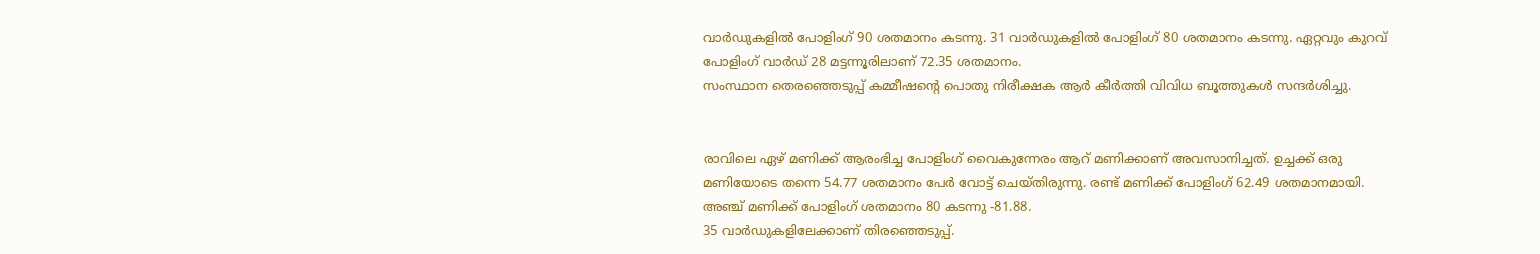വാർഡുകളിൽ പോളിംഗ് 90 ശതമാനം കടന്നു. 31 വാർഡുകളിൽ പോളിംഗ് 80 ശതമാനം കടന്നു. ഏറ്റവും കുറവ് പോളിംഗ് വാർഡ് 28 മട്ടന്നൂരിലാണ് 72.35 ശതമാനം.
സംസ്ഥാന തെരഞ്ഞെടുപ്പ് കമ്മീഷന്റെ പൊതു നിരീക്ഷക ആർ കീർത്തി വിവിധ ബൂത്തുകൾ സന്ദർശിച്ചു.


രാവിലെ ഏഴ് മണിക്ക് ആരംഭിച്ച പോളിംഗ് വൈകുന്നേരം ആറ് മണിക്കാണ് അവസാനിച്ചത്. ഉച്ചക്ക് ഒരു മണിയോടെ തന്നെ 54.77 ശതമാനം പേർ വോട്ട് ചെയ്തിരുന്നു. രണ്ട് മണിക്ക് പോളിംഗ് 62.49 ശതമാനമായി. അഞ്ച് മണിക്ക് പോളിംഗ് ശതമാനം 80 കടന്നു -81.88.
35 വാർഡുകളിലേക്കാണ് തിരഞ്ഞെടുപ്പ്.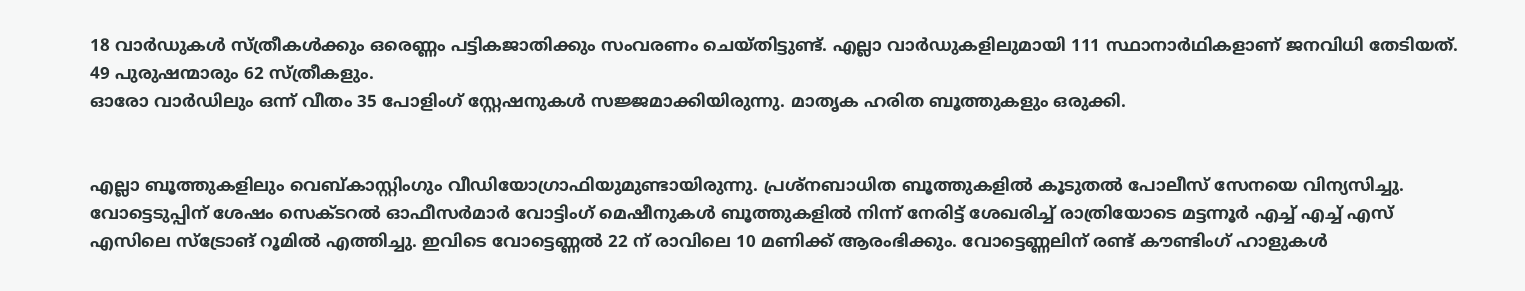18 വാർഡുകൾ സ്ത്രീകൾക്കും ഒരെണ്ണം പട്ടികജാതിക്കും സംവരണം ചെയ്തിട്ടുണ്ട്. എല്ലാ വാർഡുകളിലുമായി 111 സ്ഥാനാർഥികളാണ് ജനവിധി തേടിയത്. 49 പുരുഷന്മാരും 62 സ്ത്രീകളും.
ഓരോ വാർഡിലും ഒന്ന് വീതം 35 പോളിംഗ് സ്റ്റേഷനുകൾ സജ്ജമാക്കിയിരുന്നു. മാതൃക ഹരിത ബൂത്തുകളും ഒരുക്കി.


എല്ലാ ബൂത്തുകളിലും വെബ്കാസ്റ്റിംഗും വീഡിയോഗ്രാഫിയുമുണ്ടായിരുന്നു. പ്രശ്നബാധിത ബൂത്തുകളിൽ കൂടുതൽ പോലീസ് സേനയെ വിന്യസിച്ചു.
വോട്ടെടുപ്പിന് ശേഷം സെക്ടറൽ ഓഫീസർമാർ വോട്ടിംഗ് മെഷീനുകൾ ബൂത്തുകളിൽ നിന്ന് നേരിട്ട് ശേഖരിച്ച് രാത്രിയോടെ മട്ടന്നൂർ എച്ച് എച്ച് എസ് എസിലെ സ്ട്രോങ് റൂമിൽ എത്തിച്ചു. ഇവിടെ വോട്ടെണ്ണൽ 22 ന് രാവിലെ 10 മണിക്ക് ആരംഭിക്കും. വോട്ടെണ്ണലിന് രണ്ട് കൗണ്ടിംഗ് ഹാളുകൾ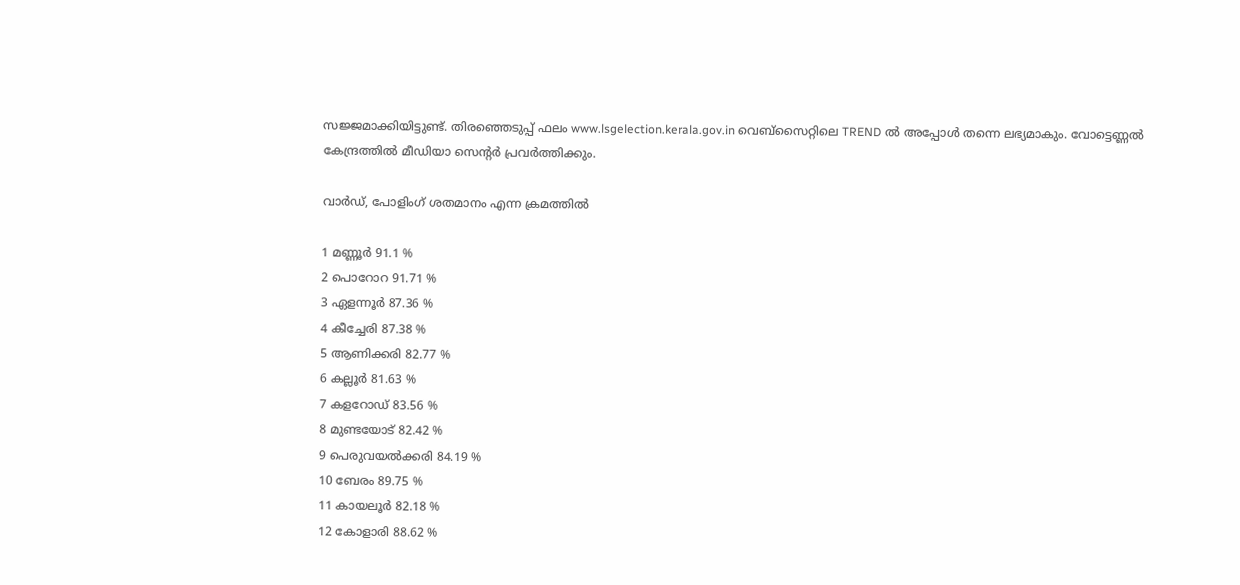സജ്ജമാക്കിയിട്ടുണ്ട്. തിരഞ്ഞെടുപ്പ് ഫലം www.lsgelection.kerala.gov.in വെബ്സൈറ്റിലെ TREND ൽ അപ്പോൾ തന്നെ ലഭ്യമാകും. വോട്ടെണ്ണൽ കേന്ദ്രത്തിൽ മീഡിയാ സെന്റർ പ്രവർത്തിക്കും.

വാർഡ്, പോളിംഗ് ശതമാനം എന്ന ക്രമത്തിൽ

1 മണ്ണൂർ 91.1 %
2 പൊറോറ 91.71 %
3 ഏളന്നൂർ 87.36 %
4 കീച്ചേരി 87.38 %
5 ആണിക്കരി 82.77 %
6 കല്ലൂർ 81.63 %
7 കളറോഡ് 83.56 %
8 മുണ്ടയോട് 82.42 %
9 പെരുവയൽക്കരി 84.19 %
10 ബേരം 89.75 %
11 കായലൂർ 82.18 %
12 കോളാരി 88.62 %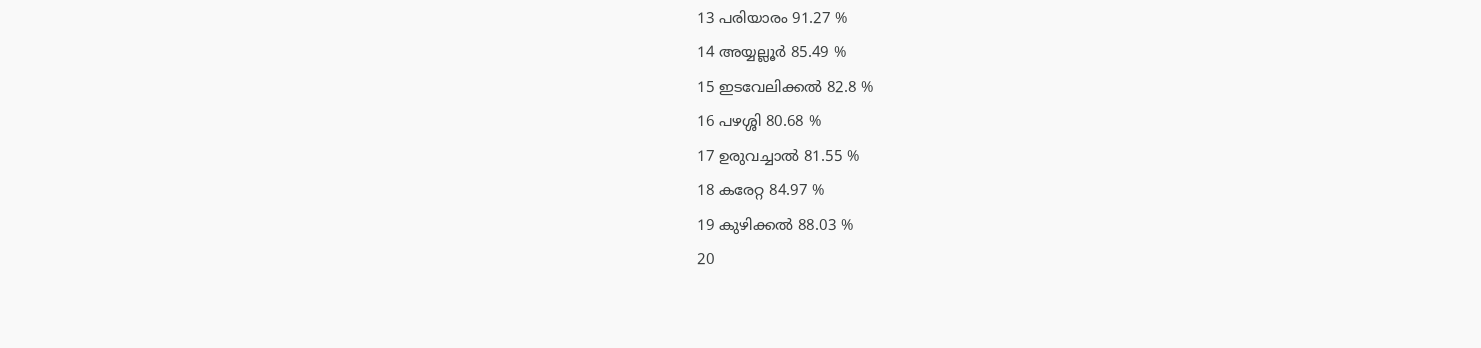13 പരിയാരം 91.27 %
14 അയ്യല്ലൂർ 85.49 %
15 ഇടവേലിക്കൽ 82.8 %
16 പഴശ്ശി 80.68 %
17 ഉരുവച്ചാൽ 81.55 %
18 കരേറ്റ 84.97 %
19 കുഴിക്കൽ 88.03 %
20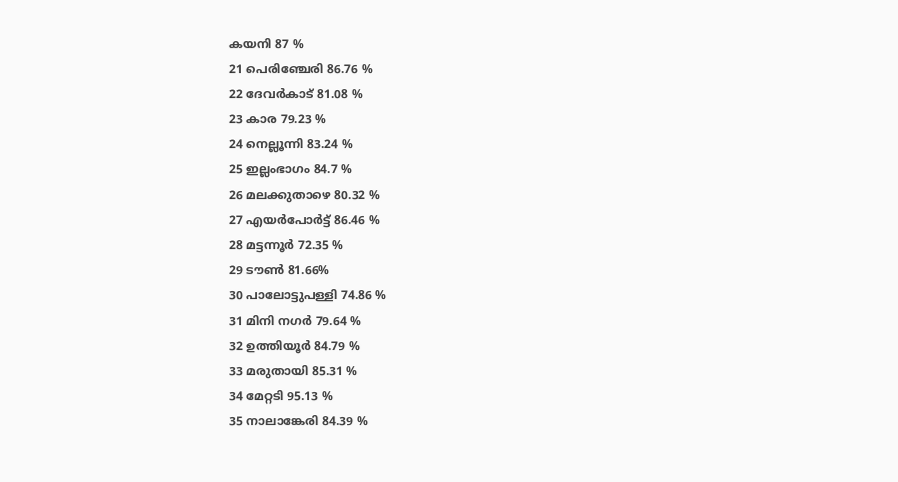കയനി 87 %
21 പെരിഞ്ചേരി 86.76 %
22 ദേവർകാട് 81.08 %
23 കാര 79.23 %
24 നെല്ലൂന്നി 83.24 %
25 ഇല്ലംഭാഗം 84.7 %
26 മലക്കുതാഴെ 80.32 %
27 എയർപോർട്ട് 86.46 %
28 മട്ടന്നൂർ 72.35 %
29 ടൗൺ 81.66%
30 പാലോട്ടുപള്ളി 74.86 %
31 മിനി നഗർ 79.64 %
32 ഉത്തിയൂർ 84.79 %
33 മരുതായി 85.31 %
34 മേറ്റടി 95.13 %
35 നാലാങ്കേരി 84.39 %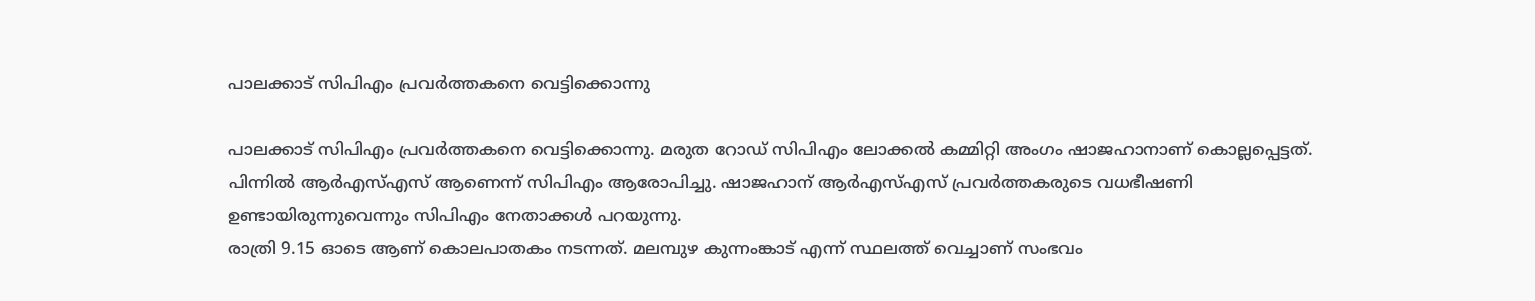പാലക്കാട് സിപിഎം പ്രവർത്തകനെ വെട്ടിക്കൊന്നു

പാലക്കാട് സിപിഎം പ്രവർത്തകനെ വെട്ടിക്കൊന്നു. മരുത റോഡ് സിപിഎം ലോക്കൽ കമ്മിറ്റി അംഗം ഷാജഹാനാണ് കൊല്ലപ്പെട്ടത്. പിന്നിൽ ആര്‍എസ്എസ് ആണെന്ന് സിപിഎം ആരോപിച്ചു. ഷാജഹാന് ആര്‍എസ്എസ് പ്രവര്‍ത്തകരുടെ വധഭീഷണി ഉണ്ടായിരുന്നുവെന്നും സിപിഎം നേതാക്കള്‍ പറയുന്നു.
രാത്രി 9.15 ഓടെ ആണ് കൊലപാതകം നടന്നത്. മലമ്പുഴ കുന്നംങ്കാട് എന്ന് സ്ഥലത്ത് വെച്ചാണ് സംഭവം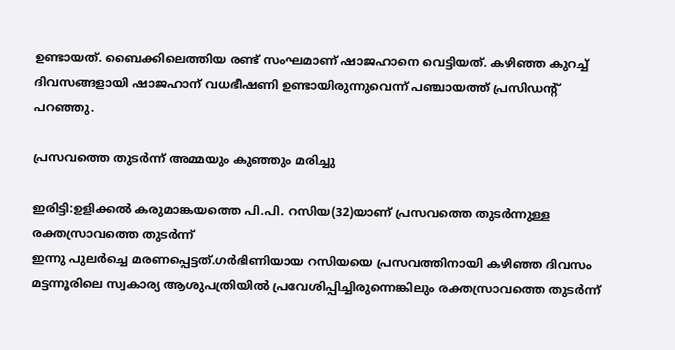ഉണ്ടായത്. ബൈക്കിലെത്തിയ രണ്ട് സംഘമാണ് ഷാജഹാനെ വെട്ടിയത്. കഴിഞ്ഞ കുറച്ച് ദിവസങ്ങളായി ഷാജഹാന് വധഭീഷണി ഉണ്ടായിരുന്നുവെന്ന് പഞ്ചായത്ത് പ്രസിഡന്‍റ് പറഞ്ഞു.

പ്രസവത്തെ തുടർന്ന് അമ്മയും കുഞ്ഞും മരിച്ചു

ഇരിട്ടി:ഉളിക്കൽ കരുമാങ്കയത്തെ പി.പി. റസിയ(32)യാണ് പ്രസവത്തെ തുടർന്നുള്ള രക്തസ്രാവത്തെ തുടർന്ന്
ഇന്നു പുലർച്ചെ മരണപ്പെട്ടത്.ഗർഭിണിയായ റസിയയെ പ്രസവത്തിനായി കഴിഞ്ഞ ദിവസം മട്ടന്നൂരിലെ സ്വകാര്യ ആശുപത്രിയിൽ പ്രവേശിപ്പിച്ചിരുന്നെങ്കിലും രക്തസ്രാവത്തെ തുടർന്ന്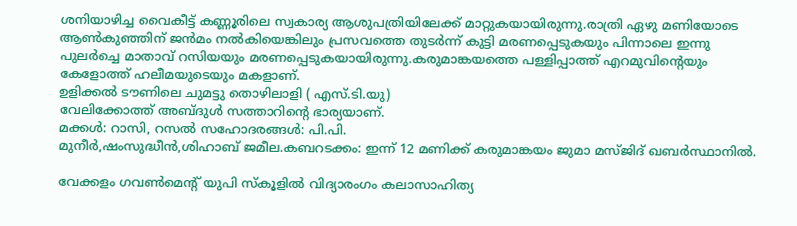ശനിയാഴിച്ച വൈകീട്ട് കണ്ണൂരിലെ സ്വകാര്യ ആശുപത്രിയിലേക്ക് മാറ്റുകയായിരുന്നു.രാത്രി ഏഴു മണിയോടെ ആൺകുഞ്ഞിന് ജൻമം നൽകിയെങ്കിലും പ്രസവത്തെ തുടർന്ന് കുട്ടി മരണപ്പെടുകയും പിന്നാലെ ഇന്നു പുലർച്ചെ മാതാവ് റസിയയും മരണപ്പെടുകയായിരുന്നു.കരുമാങ്കയത്തെ പള്ളിപ്പാത്ത് എറമുവിൻ്റെയും കേളോത്ത് ഹലീമയുടെയും മകളാണ്.
ഉളിക്കൽ ടൗണിലെ ചുമട്ടു തൊഴിലാളി ( എസ്.ടി.യു)
വേലിക്കോത്ത് അബ്ദുൾ സത്താറിൻ്റെ ഭാര്യയാണ്.
മക്കൾ: റാസി, റസൽ സഹോദരങ്ങൾ: പി.പി.
മുനീർ,ഷംസുദ്ധീൻ,ശിഹാബ് ജമീല.കബറടക്കം: ഇന്ന് 12 മണിക്ക് കരുമാങ്കയം ജുമാ മസ്ജിദ് ഖബർസ്ഥാനിൽ.

വേക്കളം ഗവണ്‍മെന്റ് യുപി സ്‌കൂളില്‍ വിദ്യാരംഗം കലാസാഹിത്യ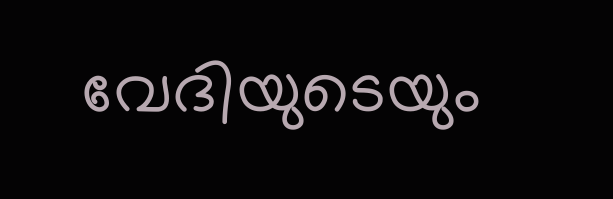വേദിയുടെയും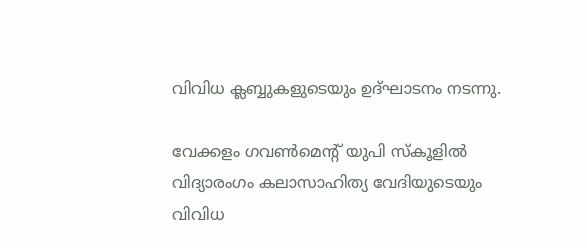വിവിധ ക്ലബ്ബുകളുടെയും ഉദ്ഘാടനം നടന്നു.

വേക്കളം ഗവണ്‍മെന്റ് യുപി സ്‌കൂളില്‍ വിദ്യാരംഗം കലാസാഹിത്യ വേദിയുടെയും വിവിധ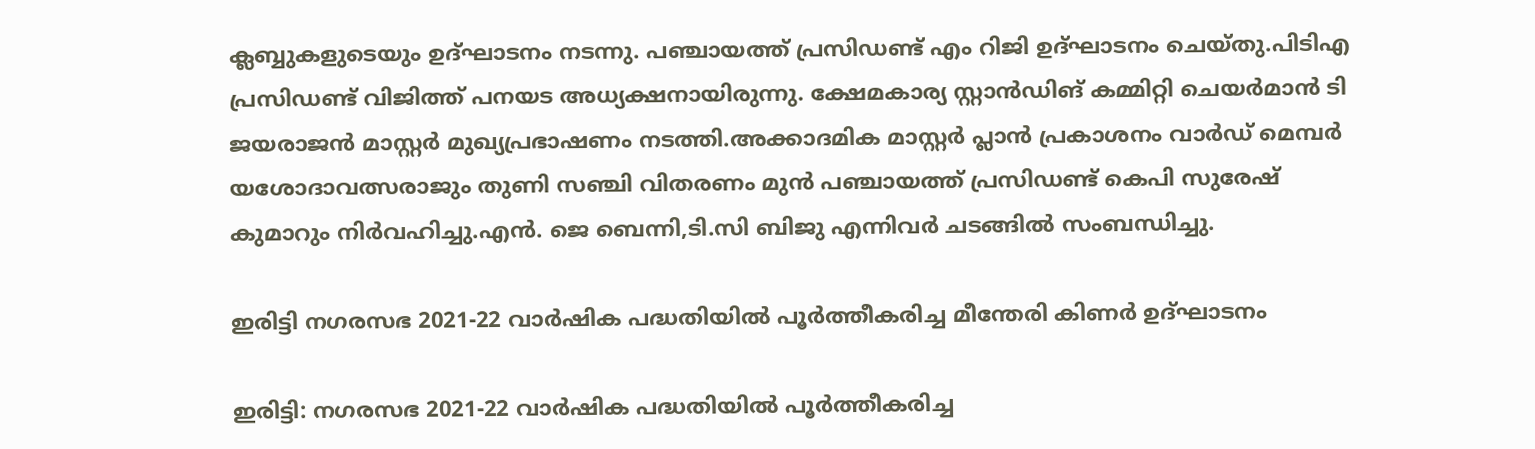ക്ലബ്ബുകളുടെയും ഉദ്ഘാടനം നടന്നു. പഞ്ചായത്ത് പ്രസിഡണ്ട് എം റിജി ഉദ്ഘാടനം ചെയ്തു.പിടിഎ പ്രസിഡണ്ട് വിജിത്ത് പനയട അധ്യക്ഷനായിരുന്നു. ക്ഷേമകാര്യ സ്റ്റാന്‍ഡിങ് കമ്മിറ്റി ചെയര്‍മാന്‍ ടി ജയരാജന്‍ മാസ്റ്റര്‍ മുഖ്യപ്രഭാഷണം നടത്തി.അക്കാദമിക മാസ്റ്റര്‍ പ്ലാന്‍ പ്രകാശനം വാര്‍ഡ് മെമ്പര്‍ യശോദാവത്സരാജും തുണി സഞ്ചി വിതരണം മുന്‍ പഞ്ചായത്ത് പ്രസിഡണ്ട് കെപി സുരേഷ് കുമാറും നിര്‍വഹിച്ചു.എന്‍. ജെ ബെന്നി,ടി.സി ബിജു എന്നിവര്‍ ചടങ്ങില്‍ സംബന്ധിച്ചു.

ഇരിട്ടി നഗരസഭ 2021-22 വാര്‍ഷിക പദ്ധതിയില്‍ പൂര്‍ത്തീകരിച്ച മീന്തേരി കിണര്‍ ഉദ്ഘാടനം

ഇരിട്ടി: നഗരസഭ 2021-22 വാര്‍ഷിക പദ്ധതിയില്‍ പൂര്‍ത്തീകരിച്ച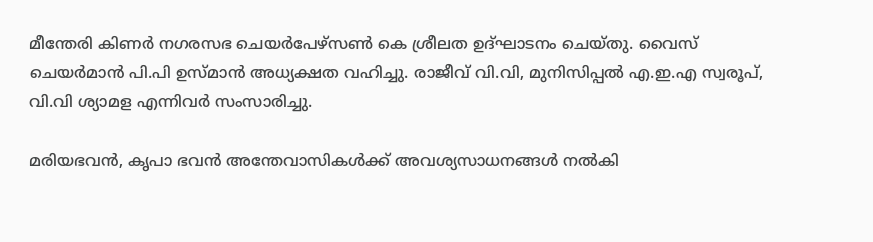മീന്തേരി കിണര്‍ നഗരസഭ ചെയര്‍പേഴ്സണ്‍ കെ ശ്രീലത ഉദ്ഘാടനം ചെയ്തു. വൈസ് ചെയര്‍മാന്‍ പി.പി ഉസ്മാന്‍ അധ്യക്ഷത വഹിച്ചു. രാജീവ് വി.വി, മുനിസിപ്പല്‍ എ.ഇ.എ സ്വരൂപ്,
വി.വി ശ്യാമള എന്നിവര്‍ സംസാരിച്ചു.

മരിയഭവന്‍, കൃപാ ഭവന്‍ അന്തേവാസികള്‍ക്ക് അവശ്യസാധനങ്ങള്‍ നല്‍കി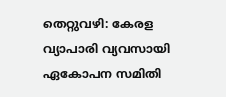തെറ്റുവഴി: കേരള വ്യാപാരി വ്യവസായി ഏകോപന സമിതി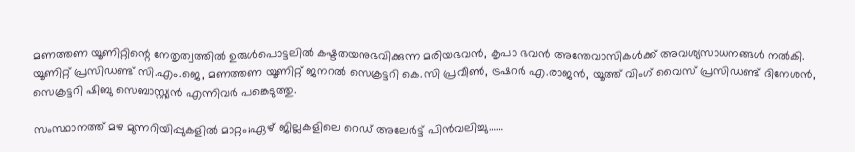മണത്തണ യൂണിറ്റിന്റെ നേതൃത്വത്തില്‍ ഉരുള്‍പൊട്ടലില്‍ കഷ്ടതയനുഭവിക്കുന്ന മരിയഭവന്‍, കൃപാ ഭവന്‍ അന്തേവാസികള്‍ക്ക് അവശ്യസാധനങ്ങള്‍ നല്‍കി. യൂണിറ്റ് പ്രസിഡണ്ട് സി.എം.ജെ, മണത്തണ യൂണിറ്റ് ജനറല്‍ സെക്രട്ടറി കെ.സി പ്രവീണ്‍, ട്രഷറര്‍ എ.രാജന്‍, യൂത്ത് വിംഗ് വൈസ് പ്രസിഡണ്ട് ദിനേശന്‍, സെക്രട്ടറി ഷിബു സെബാസ്റ്റ്യന്‍ എന്നിവര്‍ പങ്കെടുത്തു.

സംസ്ഥാനത്ത് മഴ മുന്നറിയിപ്പുകളില്‍ മാറ്റം;ഏഴ് ജില്ലകളിലെ റെഡ് അലേര്‍ട്ട് പിന്‍വലിച്ചു……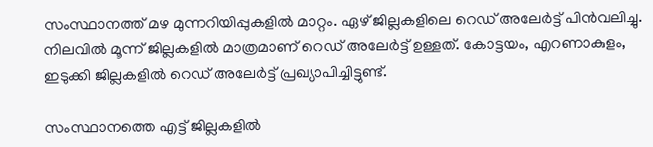സംസ്ഥാനത്ത് മഴ മുന്നറിയിപ്പുകളില്‍ മാറ്റം. ഏഴ് ജില്ലകളിലെ റെഡ് അലേര്‍ട്ട് പിന്‍വലിച്ചു. നിലവില്‍ മൂന്ന് ജില്ലകളില്‍ മാത്രമാണ് റെഡ് അലേര്‍ട്ട് ഉള്ളത്. കോട്ടയം, എറണാകുളം, ഇടുക്കി ജില്ലകളില്‍ റെഡ് അലേര്‍ട്ട് പ്രഖ്യാപിച്ചിട്ടുണ്ട്.

സംസ്ഥാനത്തെ എട്ട് ജില്ലകളില്‍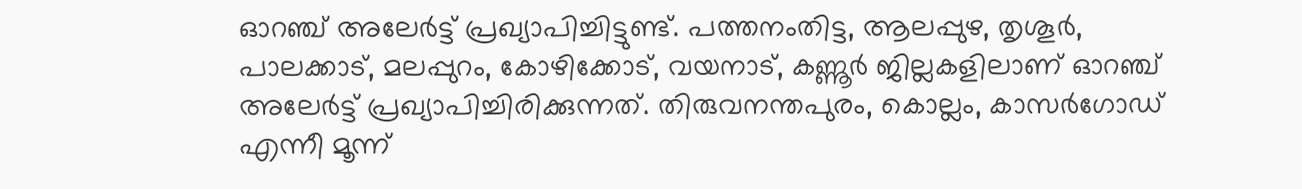ഓറഞ്ച് അലേര്‍ട്ട് പ്രഖ്യാപിച്ചിട്ടുണ്ട്. പത്തനംതിട്ട, ആലപ്പുഴ, തൃശൂര്‍, പാലക്കാട്, മലപ്പുറം, കോഴിക്കോട്, വയനാട്, കണ്ണൂര്‍ ജില്ലകളിലാണ് ഓറഞ്ച് അലേര്‍ട്ട് പ്രഖ്യാപിച്ചിരിക്കുന്നത്. തിരുവനന്തപുരം, കൊല്ലം, കാസര്‍ഗോഡ് എന്നീ മൂന്ന്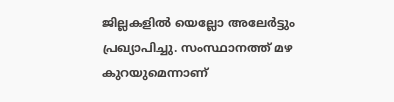ജില്ലകളില്‍ യെല്ലോ അലേര്‍ട്ടും പ്രഖ്യാപിച്ചു. സംസ്ഥാനത്ത് മഴ കുറയുമെന്നാണ്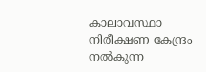കാലാവസ്ഥാ നിരീക്ഷണ കേന്ദ്രം നല്‍കുന്ന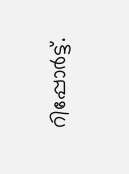റിപ്പോര്‍ട്ട്.